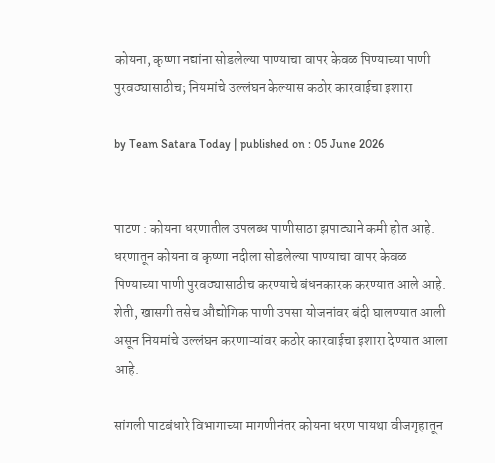कोयना, कृष्‍णा नद्यांना सोडलेल्या पाण्याचा वापर केवळ पिण्याच्या पाणी पुरवठ्यासाठीच; नियमांचे उल्लंघन केल्यास कठोर कारवाईचा इशारा

by Team Satara Today | published on : 05 June 2026


पाटण : कोयना धरणातील उपलब्ध पाणीसाठा झपाट्याने कमी होत आहे. धरणातून कोयना व कृष्‍णा नदीला सोडलेल्या पाण्याचा वापर केवळ पिण्याच्या पाणी पुरवठ्यासाठीच करण्याचे बंधनकारक करण्यात आले आहे. शेती, खासगी तसेच औद्योगिक पाणी उपसा योजनांवर बंदी घालण्यात आली असून नियमांचे उल्लंघन करणाऱ्यांवर कठोर कारवाईचा इशारा देण्यात आला आहे.

सांगली पाटबंधारे विभागाच्या मागणीनंतर कोयना धरण पायथा वीजगृहातून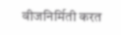वीजनिर्मिती करत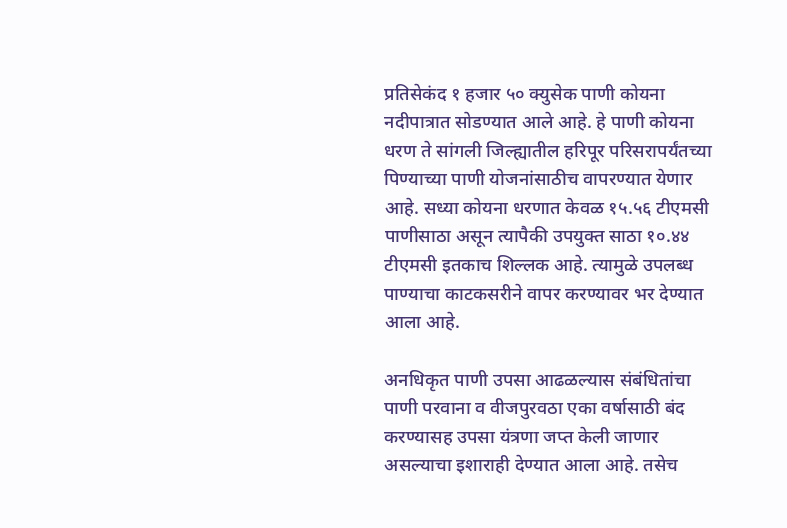प्रतिसेकंद १ हजार ५० क्युसेक पाणी कोयना नदीपात्रात सोडण्यात आले आहे. हे पाणी कोयना धरण ते सांगली जिल्ह्यातील हरिपूर परिसरापर्यंतच्या पिण्याच्या पाणी योजनांसाठीच वापरण्यात येणार आहे. सध्या कोयना धरणात केवळ १५.५६ टीएमसी पाणीसाठा असून त्यापैकी उपयुक्त साठा १०.४४ टीएमसी इतकाच शिल्लक आहे. त्यामुळे उपलब्ध पाण्याचा काटकसरीने वापर करण्यावर भर देण्यात आला आहे.

अनधिकृत पाणी उपसा आढळल्यास संबंधितांचा पाणी परवाना व वीजपुरवठा एका वर्षासाठी बंद करण्यासह उपसा यंत्रणा जप्त केली जाणार असल्याचा इशाराही देण्यात आला आहे. तसेच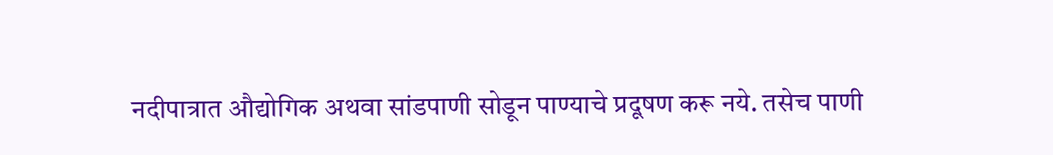नदीपात्रात औद्योगिक अथवा सांडपाणी सोडून पाण्याचे प्रदूषण करू नये. तसेच पाणी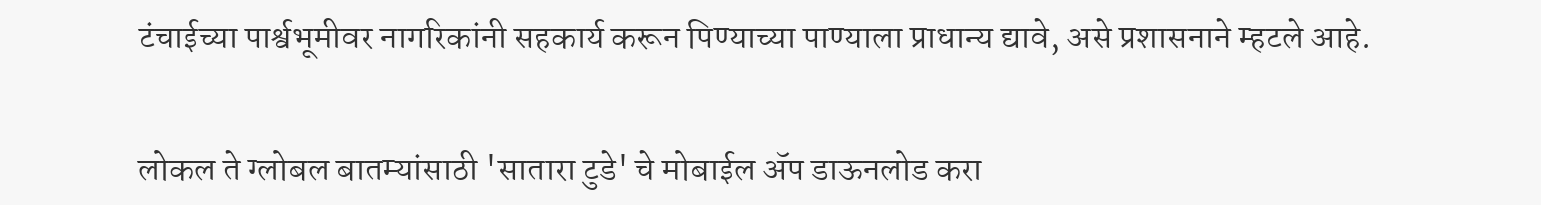टंचाईच्या पार्श्वभूमीवर नागरिकांनी सहकार्य करून पिण्याच्या पाण्याला प्राधान्य द्यावे, असे प्रशासनाने म्हटले आहे.


लोकल ते ग्लोबल बातम्यांसाठी 'सातारा टुडे' चे मोबाईल ॲप डाऊनलोड करा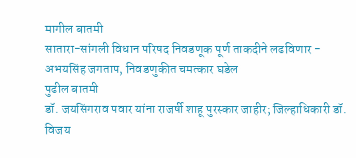मागील बातमी
सातारा-सांगली विधान परिषद निवडणूक पूर्ण ताकदीने लढविणार - अभयसिंह जगताप, निवडणुकीत चमत्कार घडेल
पुढील बातमी
डॉ. जयसिंगराव पवार यांना राजर्षी शाहू पुरस्कार जाहीर; जिल्हाधिकारी डॉ. विजय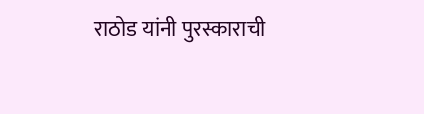राठोड यांनी पुरस्काराची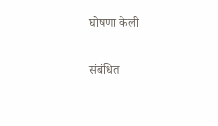घोषणा केली

संबंधित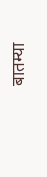बातम्या